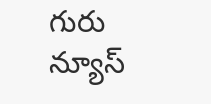గురు న్యూస్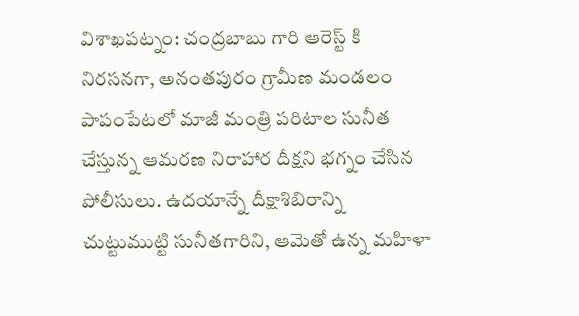విశాఖపట్నం: చంద్రబాబు గారి ఆరెస్ట్ కి నిరసనగా, అనంతపురం గ్రామీణ మండలం పాపంపేటలో మాజీ మంత్రి పరిటాల సునీత చేస్తున్న ఆమరణ నిరాహార దీక్షని భగ్నం చేసిన పోలీసులు. ఉదయాన్నే దీక్షాశిబిరాన్ని చుట్టుముట్టి సునీతగారిని, ఆమెతో ఉన్న మహిళా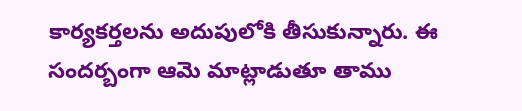కార్యకర్తలను అదుపులోకి తీసుకున్నారు. ఈ సందర్బంగా ఆమె మాట్లాడుతూ తాము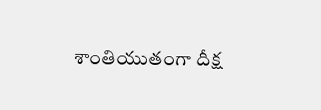శాంతియుతంగా దీక్ష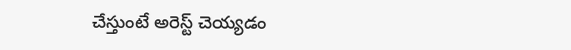చేస్తుంటే అరెస్ట్ చెయ్యడం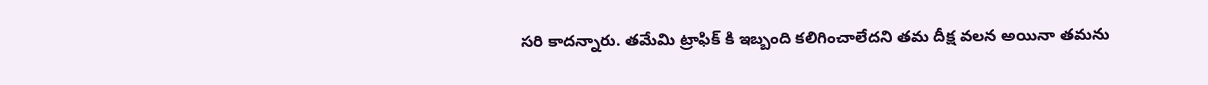సరి కాదన్నారు. తమేమి ట్రాఫిక్ కి ఇబ్బంది కలిగించాలేదని తమ దీక్ష వలన అయినా తమను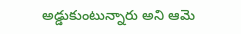అడ్డుకుంటున్నారు అని ఆమె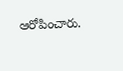ఆరోపించారు.